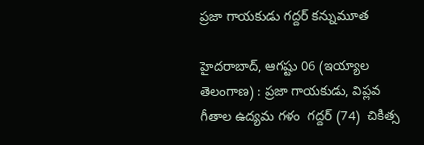ప్రజా గాయకుడు గద్దర్ కన్నుమూత

హైదరాబాద్, ఆగష్టు 06 (ఇయ్యాల తెలంగాణ) : ప్రజా గాయకుడు, విప్లవ గీతాల ఉద్యమ గళం  గద్దర్ (74)  చికిత్స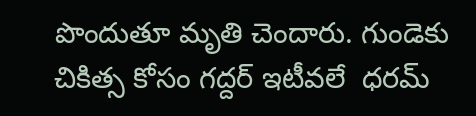పొందుతూ మృతి చెందారు. గుండెకు చికిత్స కోసం గద్దర్ ఇటీవలే  ధరమ్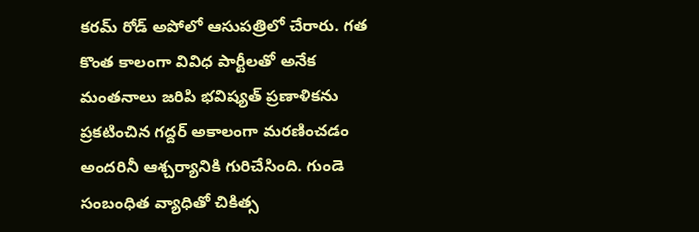కరమ్ రోడ్ అపోలో ఆసుపత్రిలో చేరారు. గత కొంత కాలంగా వివిధ పార్టీలతో అనేక మంతనాలు జరిపి భవిష్యత్ ప్రణాళికను ప్రకటించిన గద్దర్ అకాలంగా మరణించడం అందరినీ ఆశ్చర్యానికి గురిచేసింది. గుండె సంబంధిత వ్యాధితో చికిత్స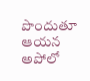పొందుతూ ఆయన అపోలో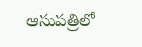ఆసుపత్రిలో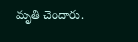మృతి చెందారు.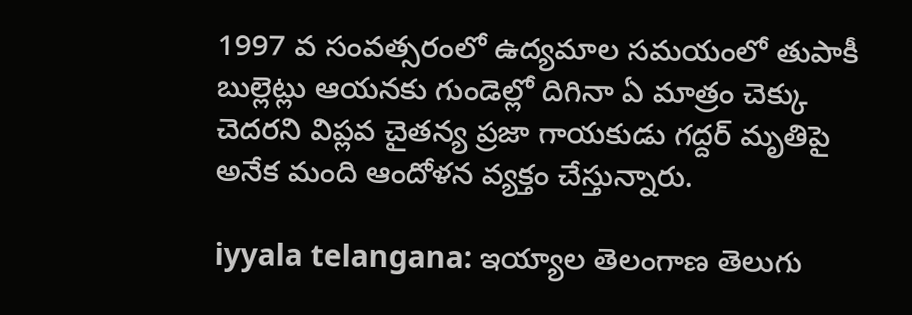1997 వ సంవత్సరంలో ఉద్యమాల సమయంలో తుపాకీ బుల్లెట్లు ఆయనకు గుండెల్లో దిగినా ఏ మాత్రం చెక్కు చెదరని విప్లవ చైతన్య ప్రజా గాయకుడు గద్దర్ మృతిపై అనేక మంది ఆందోళన వ్యక్తం చేస్తున్నారు.

iyyala telangana: ఇయ్యాల తెలంగాణ తెలుగు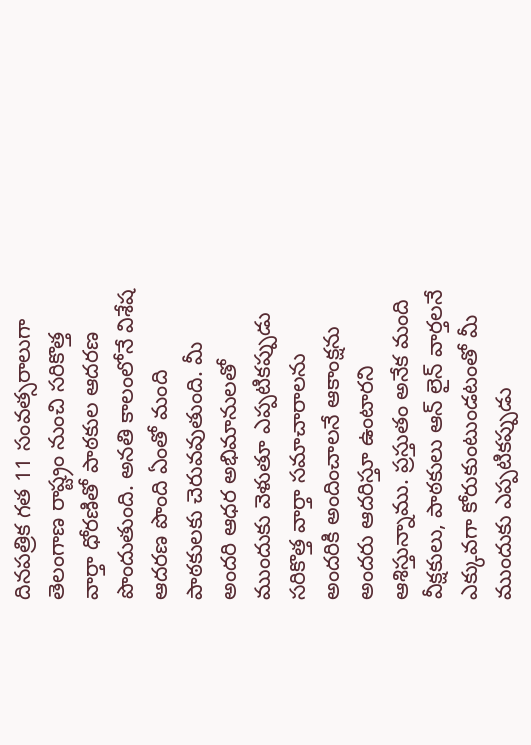దినపత్రిక గత 11 సంవత్సరాలుగా తెలంగాణ రాష్ట్రం నుంచి సరికొత్త వార్తా ధోరణితో పాఠకుల ఆదరణ పొందుతుంది. అనతి కాలంలోనే విశేష ఆదరణ పొంది ఏంతో మంది పాఠకులకు చెరువవుతుంది. మీ అందరి ఆధర అభిమానులతో ముందుకు వెళుతూ ఎప్పటికప్పుడు సరికొత్త వార్తా సమాచారాలను అందరికి అందించాలనే ఆకాంక్షను అందరు ఆదరిస్తూ ఉంటారని ఆశిస్తున్నాము. ప్రస్తుతం అనేక మంది వీక్షకులు, పాఠకులు ఆన్ లైన్ వార్తలనే ఎక్కువగా కోరుకుంటుండటంతో మీ ముందుకు ఎప్పటికప్పుడు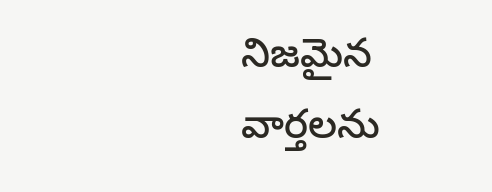నిజమైన వార్తలను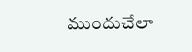ముందుచేలా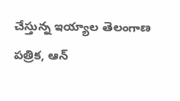చేస్తున్న ఇయ్యాల తెలంగాణ పత్రిక, ఆన్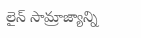లైన్ సామ్రాజ్యాన్ని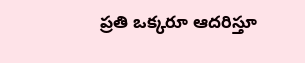ప్రతి ఒక్కరూ ఆదరిస్తూ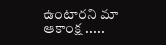ఉంటారని మా ఆకాంక్ష .....